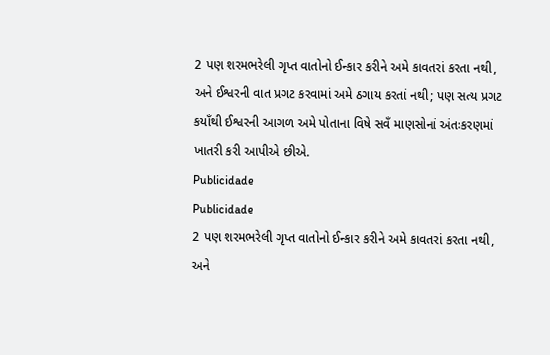2 પણ શરમભરેલી ગૃપ્ત વાતોનો ઈન્કાર કરીને અમે કાવતરાં કરતા નથી, અને ઈશ્વરની વાત પ્રગટ કરવામાં અમે ઠગાય કરતાં નથી; પણ સત્ય પ્રગટ કયાઁથી ઈશ્વરની આગળ અમે પોતાના વિષે સવઁ માણસોનાં અંતઃકરણમાં ખાતરી કરી આપીએ છીએ.
Publicidade
Publicidade
2 પણ શરમભરેલી ગૃપ્ત વાતોનો ઈન્કાર કરીને અમે કાવતરાં કરતા નથી, અને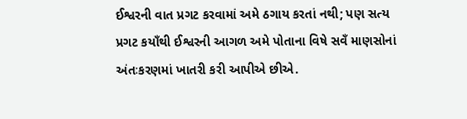ઈશ્વરની વાત પ્રગટ કરવામાં અમે ઠગાય કરતાં નથી; પણ સત્ય પ્રગટ કયાઁથી ઈશ્વરની આગળ અમે પોતાના વિષે સવઁ માણસોનાં અંતઃકરણમાં ખાતરી કરી આપીએ છીએ.